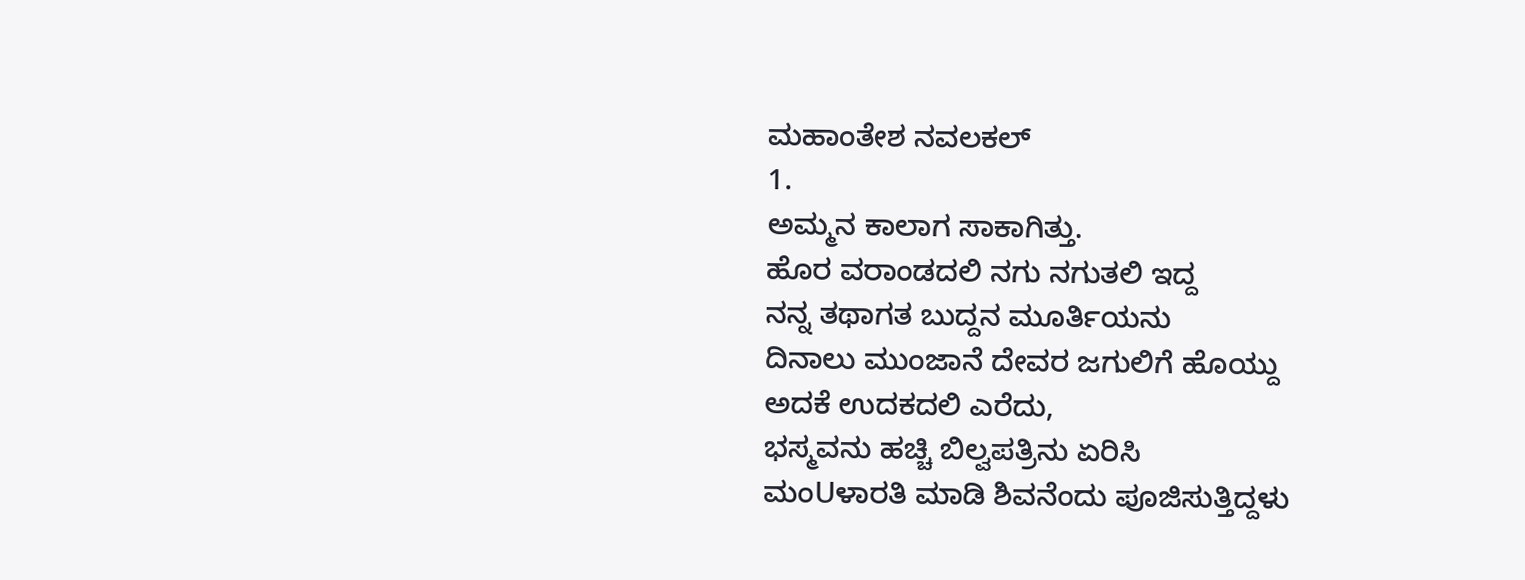ಮಹಾಂತೇಶ ನವಲಕಲ್
1.
ಅಮ್ಮನ ಕಾಲಾಗ ಸಾಕಾಗಿತ್ತು.
ಹೊರ ವರಾಂಡದಲಿ ನಗು ನಗುತಲಿ ಇದ್ದ
ನನ್ನ ತಥಾಗತ ಬುದ್ದನ ಮೂರ್ತಿಯನು
ದಿನಾಲು ಮುಂಜಾನೆ ದೇವರ ಜಗುಲಿಗೆ ಹೊಯ್ದು
ಅದಕೆ ಉದಕದಲಿ ಎರೆದು,
ಭಸ್ಮವನು ಹಚ್ಚಿ ಬಿಲ್ವಪತ್ರಿನು ಏರಿಸಿ
ಮಂUಳಾರತಿ ಮಾಡಿ ಶಿವನೆಂದು ಪೂಜಿಸುತ್ತಿದ್ದಳು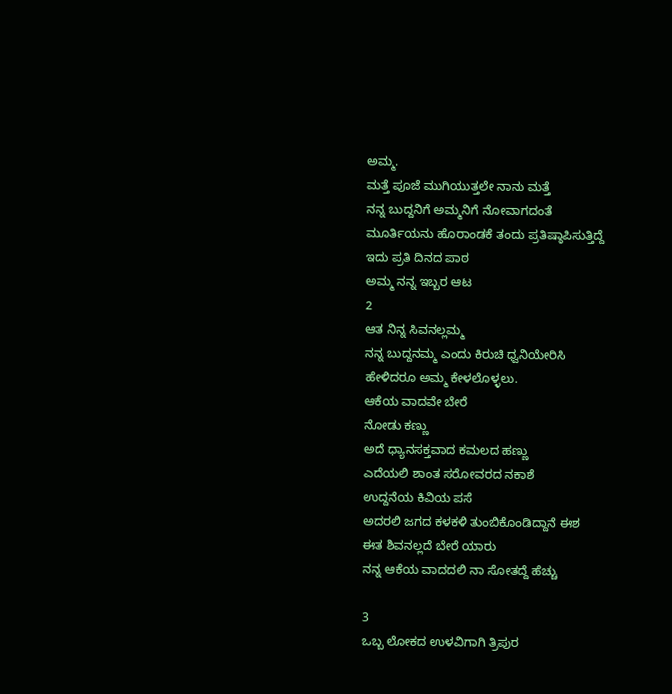ಅಮ್ಮ.
ಮತ್ತೆ ಪೂಜೆ ಮುಗಿಯುತ್ತಲೇ ನಾನು ಮತ್ತೆ
ನನ್ನ ಬುದ್ದನಿಗೆ ಅಮ್ಮನಿಗೆ ನೋವಾಗದಂತೆ
ಮೂರ್ತಿಯನು ಹೊರಾಂಡಕೆ ತಂದು ಪ್ರತಿಷ್ಠಾಪಿಸುತ್ತಿದ್ದೆ
ಇದು ಪ್ರತಿ ದಿನದ ಪಾಠ
ಅಮ್ಮ ನನ್ನ ಇಬ್ಬರ ಆಟ
2
ಆತ ನಿನ್ನ ಸಿವನಲ್ಲಮ್ಮ
ನನ್ನ ಬುದ್ದನಮ್ಮ ಎಂದು ಕಿರುಚಿ ಧ್ವನಿಯೇರಿಸಿ
ಹೇಳಿದರೂ ಅಮ್ಮ ಕೇಳಲೊಳ್ಳಲು.
ಆಕೆಯ ವಾದವೇ ಬೇರೆ
ನೋಡು ಕಣ್ಣು
ಅದೆ ಧ್ಯಾನಸಕ್ತವಾದ ಕಮಲದ ಹಣ್ಣು
ಎದೆಯಲಿ ಶಾಂತ ಸರೋವರದ ನಕಾಶೆ
ಉದ್ದನೆಯ ಕಿವಿಯ ಪಸೆ
ಅದರಲಿ ಜಗದ ಕಳಕಳಿ ತುಂಬಿಕೊಂಡಿದ್ದಾನೆ ಈಶ
ಈತ ಶಿವನಲ್ಲದೆ ಬೇರೆ ಯಾರು
ನನ್ನ ಆಕೆಯ ವಾದದಲಿ ನಾ ಸೋತದ್ದೆ ಹೆಚ್ಚು

3
ಒಬ್ಬ ಲೋಕದ ಉಳವಿಗಾಗಿ ತ್ರಿಪುರ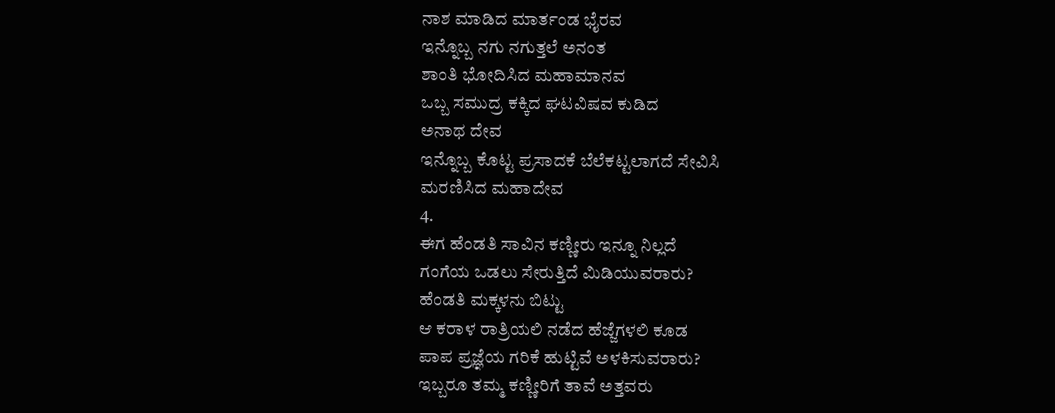ನಾಶ ಮಾಡಿದ ಮಾರ್ತಂಡ ಭೈರವ
ಇನ್ನೊಬ್ಬ ನಗು ನಗುತ್ತಲೆ ಅನಂತ
ಶಾಂತಿ ಭೋದಿಸಿದ ಮಹಾಮಾನವ
ಒಬ್ಬ ಸಮುದ್ರ ಕಕ್ಕಿದ ಘಟವಿಷವ ಕುಡಿದ
ಅನಾಥ ದೇವ
ಇನ್ನೊಬ್ಬ ಕೊಟ್ಟ ಪ್ರಸಾದಕೆ ಬೆಲೆಕಟ್ಟಲಾಗದೆ ಸೇವಿಸಿ
ಮರಣಿಸಿದ ಮಹಾದೇವ
4.
ಈಗ ಹೆಂಡತಿ ಸಾವಿನ ಕಣ್ಣೀರು ಇನ್ನೂ ನಿಲ್ಲದೆ
ಗಂಗೆಯ ಒಡಲು ಸೇರುತ್ತಿದೆ ಮಿಡಿಯುವರಾರು?
ಹೆಂಡತಿ ಮಕ್ಕಳನು ಬಿಟ್ಟು
ಆ ಕರಾಳ ರಾತ್ರಿಯಲಿ ನಡೆದ ಹೆಜ್ಜೆಗಳಲಿ ಕೂಡ
ಪಾಪ ಪ್ರಜ್ಞೆಯ ಗರಿಕೆ ಹುಟ್ಟಿವೆ ಅಳಕಿಸುವರಾರು?
ಇಬ್ಬರೂ ತಮ್ಮ ಕಣ್ಣೀರಿಗೆ ತಾವೆ ಅತ್ತವರು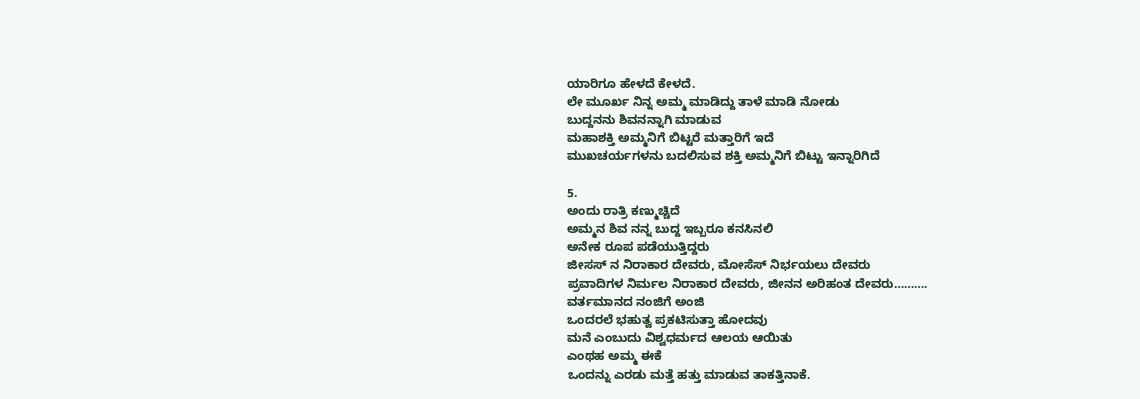ಯಾರಿಗೂ ಹೇಳದೆ ಕೇಳದೆ.
ಲೇ ಮೂರ್ಖ ನಿನ್ನ ಅಮ್ಮ ಮಾಡಿದ್ದು ತಾಳೆ ಮಾಡಿ ನೋಡು
ಬುದ್ದನನು ಶಿವನನ್ನಾಗಿ ಮಾಡುವ
ಮಹಾಶಕ್ತಿ ಅಮ್ಮನಿಗೆ ಬಿಟ್ಟರೆ ಮತ್ತಾರಿಗೆ ಇದೆ
ಮುಖಚರ್ಯಗಳನು ಬದಲಿಸುವ ಶಕ್ತಿ ಅಮ್ಮನಿಗೆ ಬಿಟ್ಟು ಇನ್ನಾರಿಗಿದೆ

5.
ಅಂದು ರಾತ್ರಿ ಕಣ್ಮುಚ್ಚಿದೆ
ಅಮ್ಮನ ಶಿವ ನನ್ನ ಬುದ್ದ ಇಬ್ಬರೂ ಕನಸಿನಲಿ
ಅನೇಕ ರೂಪ ಪಡೆಯುತ್ತಿದ್ದರು
ಜೀಸಸ್ ನ ನಿರಾಕಾರ ದೇವರು, ಮೋಸೆಸ್ ನಿರ್ಭಯಲು ದೇವರು
ಪ್ರವಾದಿಗಳ ನಿರ್ಮಲ ನಿರಾಕಾರ ದೇವರು, ಜೀನನ ಅರಿಹಂತ ದೇವರು……….
ವರ್ತಮಾನದ ನಂಜಿಗೆ ಅಂಜಿ
ಒಂದರಲೆ ಭಹುತ್ವ ಪ್ರಕಟಿಸುತ್ತಾ ಹೋದವು
ಮನೆ ಎಂಬುದು ವಿಶ್ವಧರ್ಮದ ಆಲಯ ಆಯಿತು
ಎಂಥಹ ಅಮ್ಮ ಈಕೆ
ಒಂದನ್ನು ಎರಡು ಮತ್ತೆ ಹತ್ತು ಮಾಡುವ ತಾಕತ್ತಿನಾಕೆ.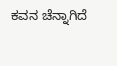ಕವನ ಚೆನ್ನಾಗಿದೆ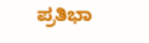ಪ್ರತಿಭಾ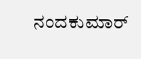ನಂದಕುಮಾರ್